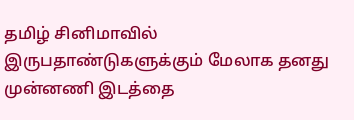தமிழ் சினிமாவில் இருபதாண்டுகளுக்கும் மேலாக தனது முன்னணி இடத்தை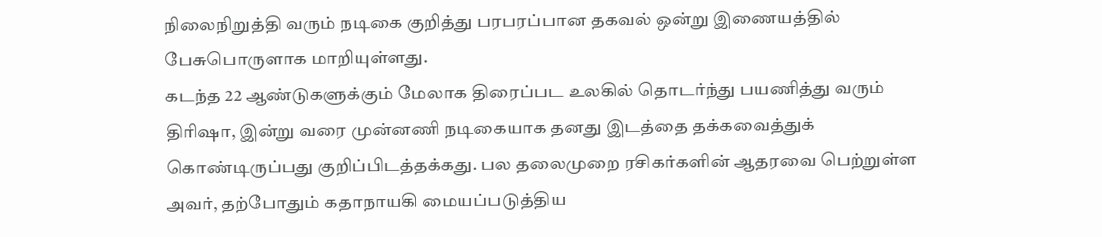நிலைநிறுத்தி வரும் நடிகை குறித்து பரபரப்பான தகவல் ஒன்று இணையத்தில் பேசுபொருளாக மாறியுள்ளது.
கடந்த 22 ஆண்டுகளுக்கும் மேலாக திரைப்பட உலகில் தொடர்ந்து பயணித்து வரும் திரிஷா, இன்று வரை முன்னணி நடிகையாக தனது இடத்தை தக்கவைத்துக் கொண்டிருப்பது குறிப்பிடத்தக்கது. பல தலைமுறை ரசிகர்களின் ஆதரவை பெற்றுள்ள அவர், தற்போதும் கதாநாயகி மையப்படுத்திய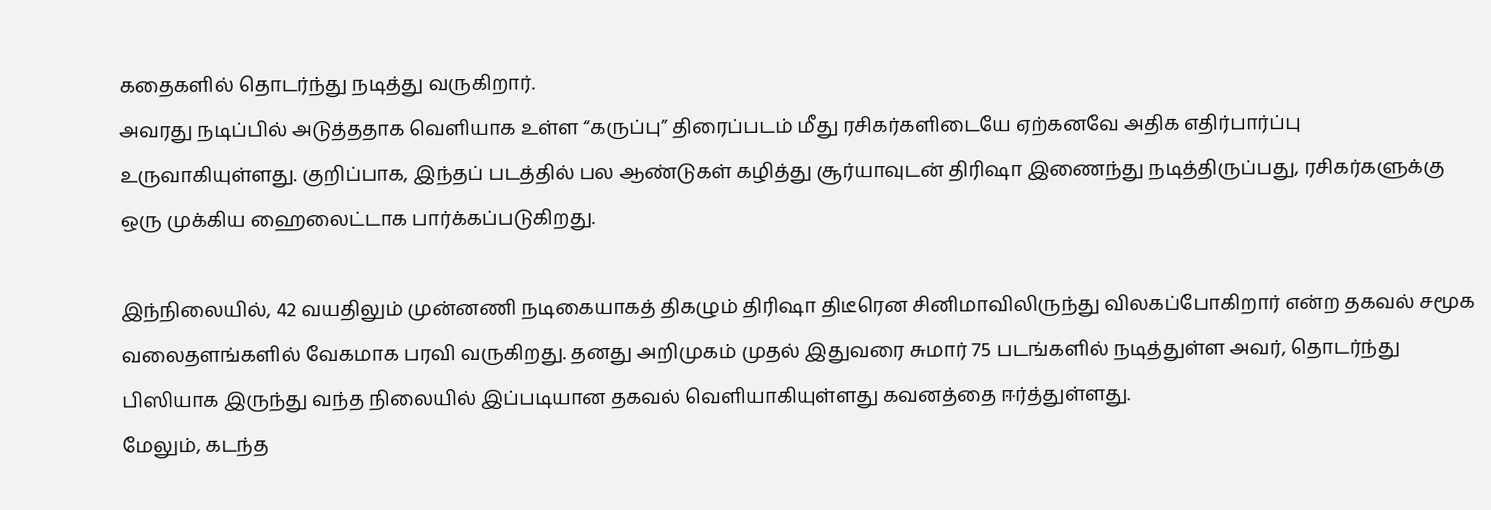கதைகளில் தொடர்ந்து நடித்து வருகிறார்.
அவரது நடிப்பில் அடுத்ததாக வெளியாக உள்ள “கருப்பு” திரைப்படம் மீது ரசிகர்களிடையே ஏற்கனவே அதிக எதிர்பார்ப்பு உருவாகியுள்ளது. குறிப்பாக, இந்தப் படத்தில் பல ஆண்டுகள் கழித்து சூர்யாவுடன் திரிஷா இணைந்து நடித்திருப்பது, ரசிகர்களுக்கு ஒரு முக்கிய ஹைலைட்டாக பார்க்கப்படுகிறது.

இந்நிலையில், 42 வயதிலும் முன்னணி நடிகையாகத் திகழும் திரிஷா திடீரென சினிமாவிலிருந்து விலகப்போகிறார் என்ற தகவல் சமூக வலைதளங்களில் வேகமாக பரவி வருகிறது. தனது அறிமுகம் முதல் இதுவரை சுமார் 75 படங்களில் நடித்துள்ள அவர், தொடர்ந்து பிஸியாக இருந்து வந்த நிலையில் இப்படியான தகவல் வெளியாகியுள்ளது கவனத்தை ஈர்த்துள்ளது.
மேலும், கடந்த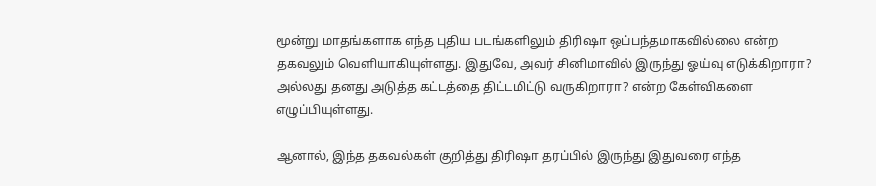மூன்று மாதங்களாக எந்த புதிய படங்களிலும் திரிஷா ஒப்பந்தமாகவில்லை என்ற தகவலும் வெளியாகியுள்ளது. இதுவே, அவர் சினிமாவில் இருந்து ஓய்வு எடுக்கிறாரா? அல்லது தனது அடுத்த கட்டத்தை திட்டமிட்டு வருகிறாரா? என்ற கேள்விகளை எழுப்பியுள்ளது.

ஆனால், இந்த தகவல்கள் குறித்து திரிஷா தரப்பில் இருந்து இதுவரை எந்த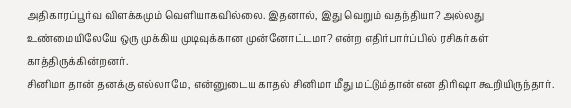அதிகாரப்பூர்வ விளக்கமும் வெளியாகவில்லை. இதனால், இது வெறும் வதந்தியா? அல்லது உண்மையிலேயே ஒரு முக்கிய முடிவுக்கான முன்னோட்டமா? என்ற எதிர்பார்ப்பில் ரசிகர்கள் காத்திருக்கின்றனர்.
சினிமா தான் தனக்கு எல்லாமே, என்னுடைய காதல் சினிமா மீது மட்டும்தான் என திரிஷா கூறியிருந்தார்.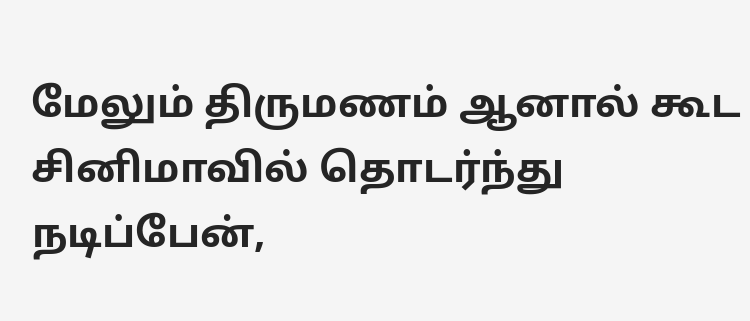மேலும் திருமணம் ஆனால் கூட சினிமாவில் தொடர்ந்து நடிப்பேன்,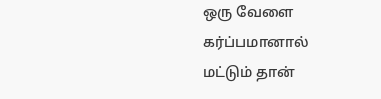ஒரு வேளை கர்ப்பமானால் மட்டும் தான்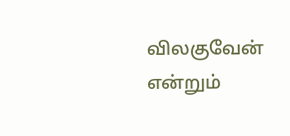விலகுவேன் என்றும்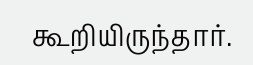கூறியிருந்தார்.